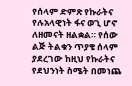የሰላም ድምጽ የኩራትና የሉአላዊነት ፋና ወጊ ሆኖ ለዘመናት ዘልቋል። የሰው ልጅ ትልቁን ጥያቄ ሰላም ያደረገው ከዚህ የኩራትና የደህንነት ስሜት በመነጨ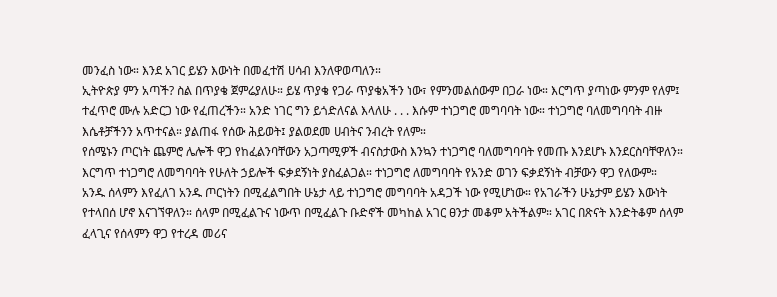መንፈስ ነው። እንደ አገር ይሄን እውነት በመፈተሽ ሀሳብ እንለዋወጣለን።
ኢትዮጵያ ምን አጣች? ስል በጥያቄ ጀምሬያለሁ። ይሄ ጥያቄ የጋራ ጥያቄአችን ነው፣ የምንመልሰውም በጋራ ነው። እርግጥ ያጣነው ምንም የለም፤ ተፈጥሮ ሙሉ አድርጋ ነው የፈጠረችን። አንድ ነገር ግን ይጎድለናል እላለሁ . . . እሱም ተነጋግሮ መግባባት ነው። ተነጋግሮ ባለመግባባት ብዙ እሴቶቻችንን አጥተናል። ያልጠፋ የሰው ሕይወት፤ ያልወደመ ሀብትና ንብረት የለም።
የሰሜኑን ጦርነት ጨምሮ ሌሎች ዋጋ የከፈልንባቸውን አጋጣሚዎች ብናስታውስ እንኳን ተነጋግሮ ባለመግባባት የመጡ እንደሆኑ እንደርስባቸዋለን። እርግጥ ተነጋግሮ ለመግባባት የሁለት ኃይሎች ፍቃደኝነት ያስፈልጋል። ተነጋግሮ ለመግባባት የአንድ ወገን ፍቃደኝነት ብቻውን ዋጋ የለውም።
አንዱ ሰላምን እየፈለገ አንዱ ጦርነትን በሚፈልግበት ሁኔታ ላይ ተነጋግሮ መግባባት አዳጋች ነው የሚሆነው። የአገራችን ሁኔታም ይሄን እውነት የተላበሰ ሆኖ እናገኘዋለን። ሰላም በሚፈልጉና ነውጥ በሚፈልጉ ቡድኖች መካከል አገር ፀንታ መቆም አትችልም። አገር በጽናት እንድትቆም ሰላም ፈላጊና የሰላምን ዋጋ የተረዳ መሪና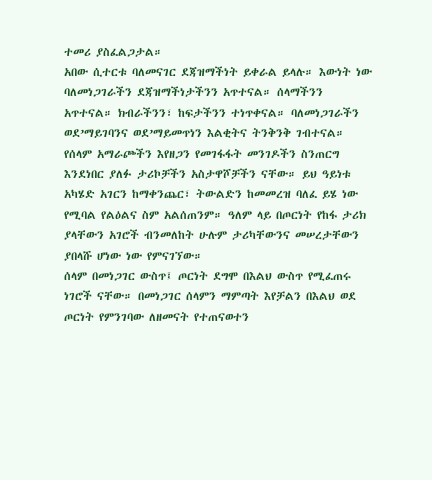ተመሪ ያስፈልጋታል።
አበው ሲተርቱ ባለመናገር ደጃዝማችነት ይቀራል ይላሉ። እውነት ነው ባለመነጋገራችን ደጃዝማችነታችንን አጥተናል። ሰላማችንን አጥተናል። ክብራችንን፣ ከፍታችንን ተነጥቀናል። ባለመነጋገራችን ወደ’ማይገባንና ወደ’ማይመጥነን እልቂትና ትንቅንቅ ገብተናል።
የሰላም አማራጮችን እየዘጋን የመገፋፋት መንገዶችን ስንጠርግ እንደነበር ያለፉ ታሪኮቻችን አስታዋሾቻችን ናቸው። ይህ ዓይነቱ አካሄድ አገርን ከማቀንጨር፣ ትውልድን ከመመረዝ ባለፈ ይሄ ነው የሚባል የልዕልና ስም አልሰጠንም። ዓለም ላይ በጦርነት የከፋ ታሪክ ያላቸውን አገሮች ብንመለከት ሁሉም ታሪካቸውንና መሠረታቸውን ያበላሹ ሆነው ነው የምናገኘው።
ሰላም በመነጋገር ውስጥ፤ ጦርነት ደግሞ በእልህ ውስጥ የሚፈጠሩ ነገሮች ናቸው። በመነጋገር ሰላምን ማምጣት እየቻልን በእልህ ወደ ጦርነት የምንገባው ለዘመናት የተጠናወተን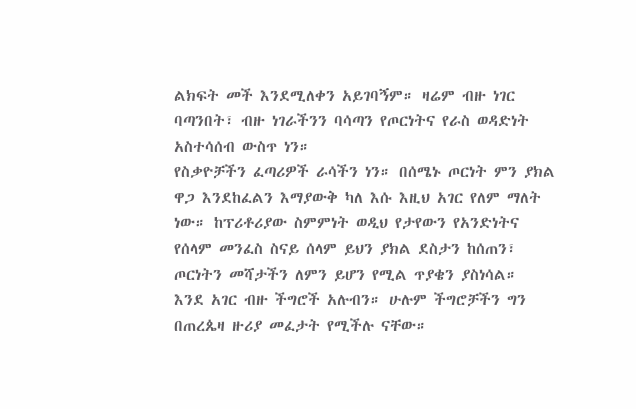ልክፍት መች እንደሚለቀን አይገባኝም። ዛሬም ብዙ ነገር ባጣንበት፣ ብዙ ነገራችንን ባሳጣን የጦርነትና የራስ ወዳድነት አስተሳሰብ ውስጥ ነን።
የስቃዮቻችን ፈጣሪዎች ራሳችን ነን። በሰሜኑ ጦርነት ምን ያክል ዋጋ እንደከፈልን እማያውቅ ካለ እሱ እዚህ አገር የለም ማለት ነው። ከፕሪቶሪያው ስምምነት ወዲህ የታየውን የአንድነትና የሰላም መንፈስ ስናይ ሰላም ይህን ያክል ደስታን ከሰጠን፣ ጦርነትን መሻታችን ለምን ይሆን የሚል ጥያቄን ያስነሳል።
እንደ አገር ብዙ ችግሮች አሉብን። ሁሉም ችግሮቻችን ግን በጠረጴዛ ዙሪያ መፈታት የሚችሉ ናቸው።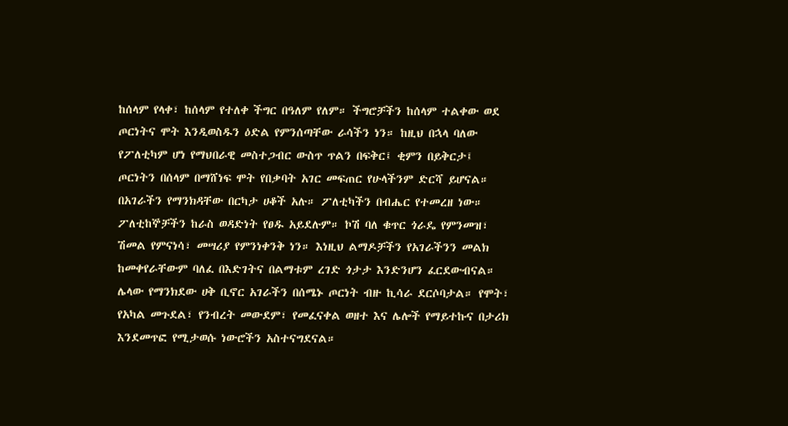ከሰላም የላቀ፣ ከሰላም የተለቀ ችግር በዓለም የለም። ችግሮቻችን ከሰላም ተልቀው ወደ ጦርነትና ሞት እንዲወስዱን ዕድል የምንሰጣቸው ራሳችን ነን። ከዚህ በኋላ ባለው የፖለቲካም ሆነ የማህበራዊ መስተጋብር ውስጥ ጥልን በፍቅር፤ ቂምን በይቅርታ፤ ጦርነትን በሰላም በማሸነፍ ሞት የበቃባት አገር መፍጠር የሁላችንም ድርሻ ይሆናል።
በአገራችን የማንክዳቸው በርካታ ሀቆች አሉ። ፖለቲካችን በብሔር የተመረዘ ነው። ፖለቲከኞቻችን ከራስ ወዳድነት የፀዱ አይደሉም። ኮሽ ባለ ቁጥር ጎራዴ የምንመዝ፣ ሽመል የምናነሳ፣ መሣሪያ የምንነቀንቅ ነን። እነዚህ ልማዶቻችን የአገራችንን መልክ ከመቀየራቸውም ባለፈ በእድገትና በልማቱም ረገድ ጎታታ እንድንሆን ፈርደውብናል።
ሌላው የማንክደው ሀቅ ቢኖር አገራችን በሰሜኑ ጦርነት ብዙ ኪሳራ ደርሶባታል። የሞት፣ የአካል መጉደል፣ የንብረት መውደም፣ የመፈናቀል ወዘተ እና ሌሎች የማይተኩና በታሪክ እንደመጥፎ የሚታወሱ ነውሮችን አስተናግደናል።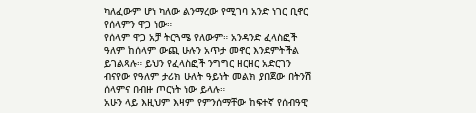ካለፈውም ሆነ ካለው ልንማረው የሚገባ አንድ ነገር ቢኖር የሰላምን ዋጋ ነው።
የሰላም ዋጋ አቻ ትርጓሜ የለውም። አንዳንድ ፈላስፎች ዓለም ከሰላም ውጪ ሁሉን አጥታ መኖር እንደምትችል ይገልጻሉ። ይህን የፈላስፎች ንግግር ዘርዘር አድርገን ብናየው የዓለም ታሪክ ሁለት ዓይነት መልክ ያበጀው በትንሽ ሰላምና በብዙ ጦርነት ነው ይላሉ።
አሁን ላይ እዚህም እዛም የምንሰማቸው ከፍተኛ የሰብዓዊ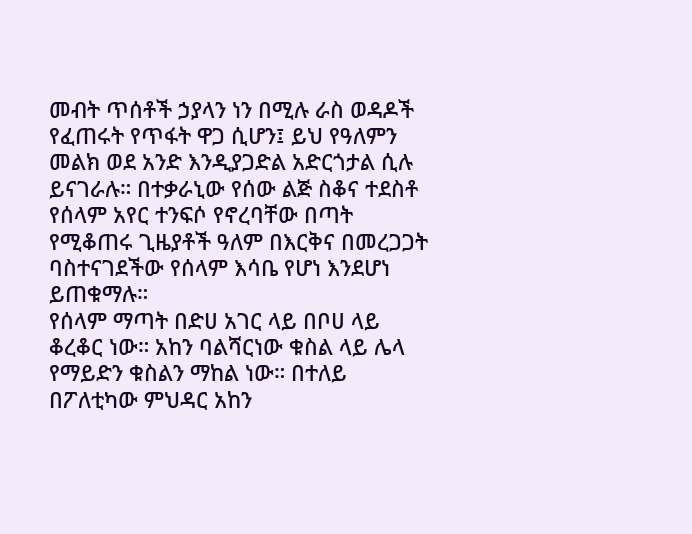መብት ጥሰቶች ኃያላን ነን በሚሉ ራስ ወዳዶች የፈጠሩት የጥፋት ዋጋ ሲሆን፤ ይህ የዓለምን መልክ ወደ አንድ እንዲያጋድል አድርጎታል ሲሉ ይናገራሉ። በተቃራኒው የሰው ልጅ ስቆና ተደስቶ የሰላም አየር ተንፍሶ የኖረባቸው በጣት የሚቆጠሩ ጊዜያቶች ዓለም በእርቅና በመረጋጋት ባስተናገደችው የሰላም እሳቤ የሆነ እንደሆነ ይጠቁማሉ።
የሰላም ማጣት በድሀ አገር ላይ በቦሀ ላይ ቆረቆር ነው። አከን ባልሻርነው ቁስል ላይ ሌላ የማይድን ቁስልን ማከል ነው። በተለይ በፖለቲካው ምህዳር አከን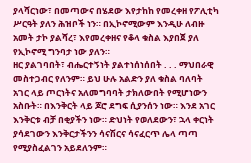ያላሻርነው፣ በመጣውና በሄደው እየታከከ የመረቀዘ የፖሊቲካ ሥርዓት ያለን ሕዝቦች ነን። በኢኮኖሚውም እንዲሁ ለብዙ አመት ታኮ ያልሻረ፣ እየመረቀዘና የቆላ ቁስል እያበጀ ያለ የኢኮኖሚ ግንባታ ነው ያለን።
ዘር ያልገባበት፣ ብሔርተኝነት ያልተነሰነሰበት . . . ማህበራዊ መስተጋብር የለንም። ይህ ሁሉ አልድን ያለ ቁስል ባለባት አገር ላይ ጦርነትና አለመግባባት ታክለውበት የሚሆነውን አስቡት። በእንቅርት ላይ ጆሮ ደግፍ ሲያንሰን ነው። እንደ አገር እንቅርቱ ብቻ በቂያችን ነው። ድህነት የወለደውን፣ ኋላ ቀርነት ያሳደገውን እንቅርታችንን ሳናሽርና ሳናፈርጥ ሌላ ጣጣ የሚያስፈልገን አይደለንም።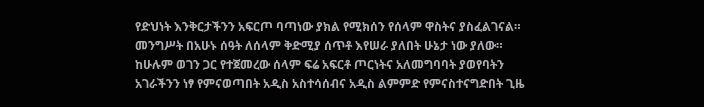የድህነት እንቅርታችንን አፍርጦ ባጣነው ያክል የሚክሰን የሰላም ዋስትና ያስፈልገናል። መንግሥት በአሁኑ ሰዓት ለሰላም ቅድሚያ ሰጥቶ እየሠራ ያለበት ሁኔታ ነው ያለው። ከሁሉም ወገን ጋር የተጀመረው ሰላም ፍሬ አፍርቶ ጦርነትና አለመግባባት ያወየባትን አገራችንን ነፃ የምናወጣበት አዲስ አስተሳሰብና አዲስ ልምምድ የምናስተናግድበት ጊዜ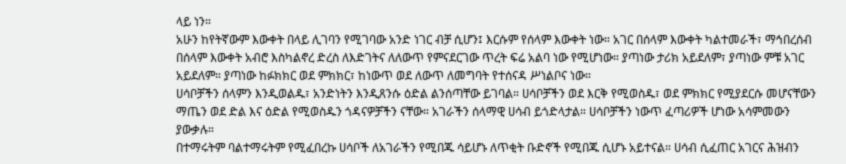ላይ ነን።
አሁን ከየትኛውም እውቀት በላይ ሊገባን የሚገባው አንድ ነገር ብቻ ሲሆን፤ እርሱም የሰላም እውቀት ነው። አገር በሰላም እውቀት ካልተመራች፣ ማኅበረሰብ በሰላም እውቀት አብሮ እስካልኖረ ድረስ ለእድገትና ለለውጥ የምናደርገው ጥረት ፍሬ አልባ ነው የሚሆነው። ያጣነው ታሪክ አይደለም፣ ያጣነው ምቹ አገር አይደለም። ያጣነው ከፉክክር ወደ ምክክር፣ ከነውጥ ወደ ለውጥ ለመግባት የተሰናዳ ሥነልቦና ነው።
ሀሳቦቻችን ሰላምን እንዲወልዱ፣ አንድነትን እንዲጸንሱ ዕድል ልንሰጣቸው ይገባል። ሀሳቦቻችን ወደ እርቅ የሚወስዱ፣ ወደ ምክክር የሚያደርሱ መሆናቸውን ማጤን ወደ ድል እና ዕድል የሚወስዱን ጎዳናዎቻችን ናቸው። አገራችን ሰላማዊ ሀሳብ ይጎድላታል። ሀሳቦቻችን ነውጥ ፈጣሪዎች ሆነው አሳምመውን ያውቃሉ።
በተማሩትም ባልተማሩትም የሚፈበረኩ ሀሳቦች ለአገራችን የሚበጁ ሳይሆኑ ለጥቂት ቡድኖች የሚበጁ ሲሆኑ አይተናል። ሀሳብ ሲፈጠር አገርና ሕዝብን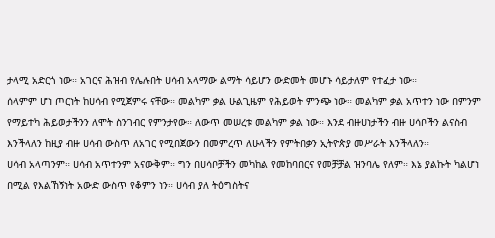ታላሚ አድርጎ ነው። አገርና ሕዝብ የሌሉበት ሀሳብ አላማው ልማት ሳይሆን ውድመት መሆኑ ሳይታለም የተፈታ ነው።
ሰላምም ሆነ ጦርነት ከሀሳብ የሚጀምሩ ናቸው። መልካም ቃል ሁልጊዜም የሕይወት ምንጭ ነው። መልካም ቃል አጥተን ነው በምንም የማይተካ ሕይወታችንን ለሞት ስንገብር የምንታየው። ለውጥ መሠረቱ መልካም ቃል ነው። እንደ ብዙሀነታችን ብዙ ሀሳቦችን ልናስብ እንችላለን ከዚያ ብዙ ሀሳብ ውስጥ ለአገር የሚበጀውን በመምረጥ ለሁላችን የምትበቃን ኢትዮጵያ መሥራት እንችላለን።
ሀሳብ አላጣንም። ሀሳብ አጥተንም አናውቅም። ግን በሀሳቦቻችን መካከል የመከባበርና የመቻቻል ዝንባሌ የለም። እኔ ያልኩት ካልሆነ በሚል የእልኸኝነት አውድ ውስጥ የቆምን ነን። ሀሳብ ያለ ትዕግስትና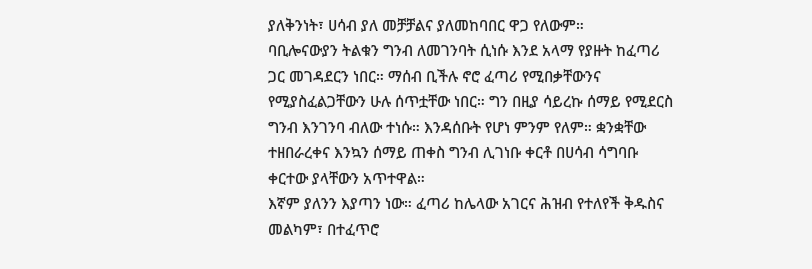ያለቅንነት፣ ሀሳብ ያለ መቻቻልና ያለመከባበር ዋጋ የለውም።
ባቢሎናውያን ትልቁን ግንብ ለመገንባት ሲነሱ እንደ አላማ የያዙት ከፈጣሪ ጋር መገዳደርን ነበር። ማሰብ ቢችሉ ኖሮ ፈጣሪ የሚበቃቸውንና የሚያስፈልጋቸውን ሁሉ ሰጥቷቸው ነበር። ግን በዚያ ሳይረኩ ሰማይ የሚደርስ ግንብ እንገንባ ብለው ተነሱ። እንዳሰቡት የሆነ ምንም የለም። ቋንቋቸው ተዘበራረቀና እንኳን ሰማይ ጠቀስ ግንብ ሊገነቡ ቀርቶ በሀሳብ ሳግባቡ ቀርተው ያላቸውን አጥተዋል።
እኛም ያለንን እያጣን ነው። ፈጣሪ ከሌላው አገርና ሕዝብ የተለየች ቅዱስና መልካም፣ በተፈጥሮ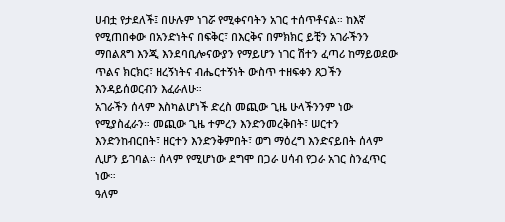ሀብቷ የታደለች፤ በሁሉም ነገሯ የሚቀናባትን አገር ተሰጥቶናል። ከእኛ የሚጠበቀው በአንድነትና በፍቅር፣ በእርቅና በምክክር ይቺን አገራችንን ማበልጸግ እንጂ እንደባቢሎናውያን የማይሆን ነገር ሽተን ፈጣሪ ከማይወደው ጥልና ክርክር፣ ዘረኝነትና ብሔርተኝነት ውስጥ ተዘፍቀን ጸጋችን እንዳይሰወርብን እፈራለሁ።
አገራችን ሰላም እስካልሆነች ድረስ መጪው ጊዜ ሁላችንንም ነው የሚያስፈራን። መጪው ጊዜ ተምረን እንድንመረቅበት፣ ሠርተን እንድንከብርበት፣ ዘርተን እንድንቅምበት፣ ወግ ማዕረግ እንድናይበት ሰላም ሊሆን ይገባል። ሰላም የሚሆነው ደግሞ በጋራ ሀሳብ የጋራ አገር ስንፈጥር ነው።
ዓለም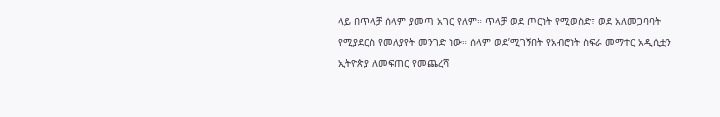ላይ በጥላቻ ሰላም ያመጣ አገር የለም። ጥላቻ ወደ ጦርነት የሚወስድ፣ ወደ አለመጋባባት የሚያደርስ የመለያየት መንገድ ነው። ሰላም ወደ’ሚገኝበት የአብሮነት ስፍራ መማተር አዲሲቷን ኢትዮጵያ ለመፍጠር የመጨረሻ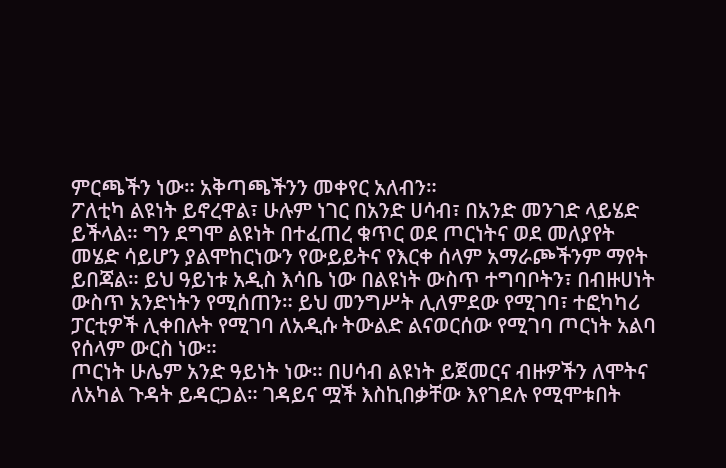ምርጫችን ነው። አቅጣጫችንን መቀየር አለብን።
ፖለቲካ ልዩነት ይኖረዋል፣ ሁሉም ነገር በአንድ ሀሳብ፣ በአንድ መንገድ ላይሄድ ይችላል። ግን ደግሞ ልዩነት በተፈጠረ ቁጥር ወደ ጦርነትና ወደ መለያየት መሄድ ሳይሆን ያልሞከርነውን የውይይትና የእርቀ ሰላም አማራጮችንም ማየት ይበጃል። ይህ ዓይነቱ አዲስ እሳቤ ነው በልዩነት ውስጥ ተግባቦትን፣ በብዙሀነት ውስጥ አንድነትን የሚሰጠን። ይህ መንግሥት ሊለምደው የሚገባ፣ ተፎካካሪ ፓርቲዎች ሊቀበሉት የሚገባ ለአዲሱ ትውልድ ልናወርሰው የሚገባ ጦርነት አልባ የሰላም ውርስ ነው።
ጦርነት ሁሌም አንድ ዓይነት ነው። በሀሳብ ልዩነት ይጀመርና ብዙዎችን ለሞትና ለአካል ጉዳት ይዳርጋል። ገዳይና ሟች እስኪበቃቸው እየገደሉ የሚሞቱበት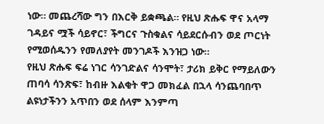ነው። መጨረሻው ግን በእርቅ ይቋጫል። የዚህ ጽሑፍ ዋና አላማ ገዳይና ሟች ሳይኖር፣ ችግርና ጉስቁልና ሳይደርሱብን ወደ ጦርነት የሚወሰዱንን የመለያየት መንገዶች እንዝጋ ነው።
የዚህ ጽሑፍ ፍሬ ነገር ሳንገድልና ሳንሞት፣ ታሪክ ይቅር የማይለውን ጠባሳ ሳንጽፍ፣ ከብዙ እልቂት ዋጋ መክፈል በኋላ ሳንጨባበጥ ልዩነታችንን አጥበን ወደ ሰላም እንምጣ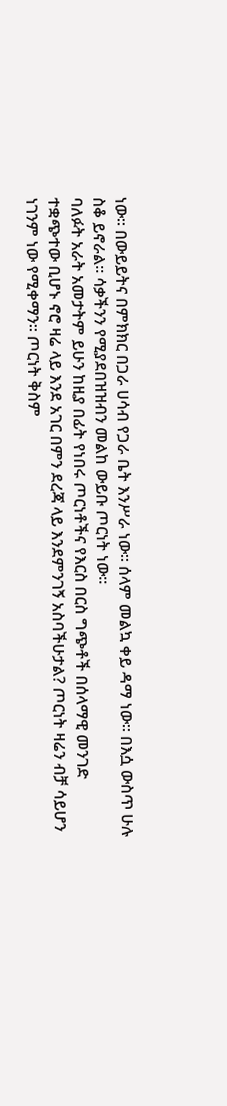ነው። በውይይትና በምክክር በጋራ ሀሳብ የጋራ ቤት እንሥራ ነው። ሰላም መልኳ ቀይ ዳማ ነው። በእሷ ውስጥ ሁሉ ስቆ ይኖራል። ሳቃችንን የሚያደበዝዝብን መልከ ውይቡ ጦርነት ነው።
ባለፉት አራት አመታትም ይሁን ከዚያ በፊት የነበሩ ጦርነቶችና የእርስ በርስ ግጭቶች በሰላማዊ መንገድ ተቋጭተው ቢሆኑ ኖሮ ዛሬ ላይ እንደ አገር በምን ደረጃ ላይ እንደምንገኝ አስባችሁታል? ጦርነት ዛሬን ብቻ ሳይሆን ነገንም ነው የሚቀማን። ጦርነት ቅስም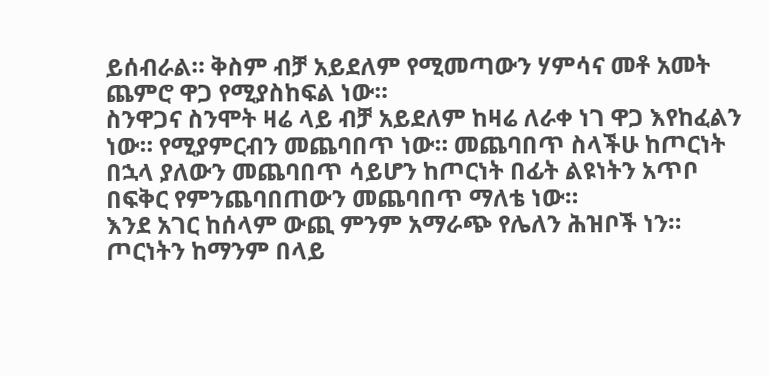ይሰብራል። ቅስም ብቻ አይደለም የሚመጣውን ሃምሳና መቶ አመት ጨምሮ ዋጋ የሚያስከፍል ነው።
ስንዋጋና ስንሞት ዛሬ ላይ ብቻ አይደለም ከዛሬ ለራቀ ነገ ዋጋ እየከፈልን ነው። የሚያምርብን መጨባበጥ ነው። መጨባበጥ ስላችሁ ከጦርነት በኋላ ያለውን መጨባበጥ ሳይሆን ከጦርነት በፊት ልዩነትን አጥቦ በፍቅር የምንጨባበጠውን መጨባበጥ ማለቴ ነው።
እንደ አገር ከሰላም ውጪ ምንም አማራጭ የሌለን ሕዝቦች ነን። ጦርነትን ከማንም በላይ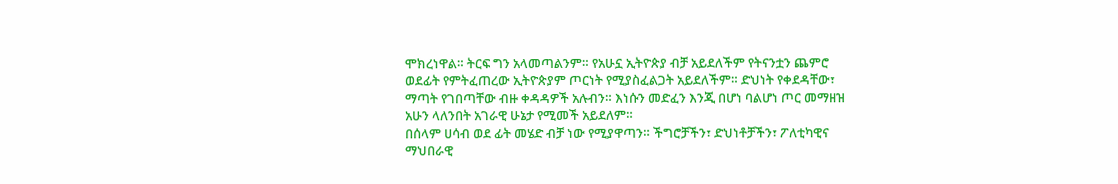ሞክረነዋል። ትርፍ ግን አላመጣልንም። የአሁኗ ኢትዮጵያ ብቻ አይደለችም የትናንቷን ጨምሮ ወደፊት የምትፈጠረው ኢትዮጵያም ጦርነት የሚያስፈልጋት አይደለችም። ድህነት የቀደዳቸው፣ ማጣት የገበጣቸው ብዙ ቀዳዳዎች አሉብን። እነሱን መድፈን እንጂ በሆነ ባልሆነ ጦር መማዘዝ አሁን ላለንበት አገራዊ ሁኔታ የሚመች አይደለም።
በሰላም ሀሳብ ወደ ፊት መሄድ ብቻ ነው የሚያዋጣን። ችግሮቻችን፣ ድህነቶቻችን፣ ፖለቲካዊና ማህበራዊ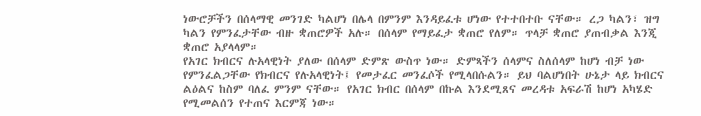ነውሮቻችን በሰላማዊ መንገድ ካልሆነ በሌላ በምንም እንዳይፈቱ ሆነው የተተበተቡ ናቸው። ረጋ ካልን፣ ዝግ ካልን የምንፈታቸው ብዙ ቋጠሮዎች አሉ። በሰላም የማይፈታ ቋጠሮ የለም። ጥላቻ ቋጠሮ ያጠብቃል እንጂ ቋጠሮ አያላላም።
የአገር ክብርና ሉአላዊነት ያለው በሰላም ድምጽ ውስጥ ነው። ድምጻችን ሰላምና ስለሰላም ከሆነ ብቻ ነው የምንፈልጋቸው የክብርና የሉአላዊነት፤ የመታፈር መንፈሶች የሚላበሱልን። ይህ ባልሆነበት ሁኔታ ላይ ክብርና ልዕልና ከስም ባለፈ ምንም ናቸው። የአገር ክብር በሰላም በኩል እንደሚጸና መረዳቱ አፍራሽ ከሆነ አካሄድ የሚመልሰን የተጠና እርምጃ ነው።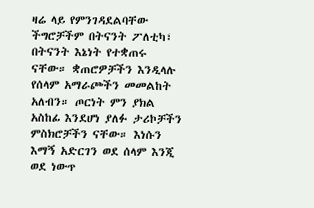ዛሬ ላይ የምንገዳደልባቸው ችግሮቻችም በትናንት ፖለቲካ፣ በትናንት እኔነት የተቋጠሩ ናቸው። ቋጠሮዎቻችን እንዲላሉ የሰላም አማራጮችን መመልከት አለብን። ጦርነት ምን ያክል አስከፊ እንደሆነ ያለፉ ታሪኮቻችን ምስክሮቻችን ናቸው። እነሱን እማኝ አድርገን ወደ ሰላም እንጂ ወደ ነውጥ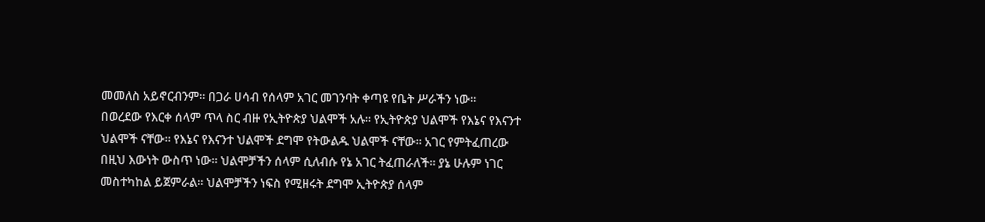መመለስ አይኖርብንም። በጋራ ሀሳብ የሰላም አገር መገንባት ቀጣዩ የቤት ሥራችን ነው።
በወረደው የእርቀ ሰላም ጥላ ስር ብዙ የኢትዮጵያ ህልሞች አሉ። የኢትዮጵያ ህልሞች የእኔና የእናንተ ህልሞች ናቸው። የእኔና የእናንተ ህልሞች ደግሞ የትውልዱ ህልሞች ናቸው። አገር የምትፈጠረው በዚህ እውነት ውስጥ ነው። ህልሞቻችን ሰላም ሲለብሱ የኔ አገር ትፈጠራለች። ያኔ ሁሉም ነገር መስተካከል ይጀምራል። ህልሞቻችን ነፍስ የሚዘሩት ደግሞ ኢትዮጵያ ሰላም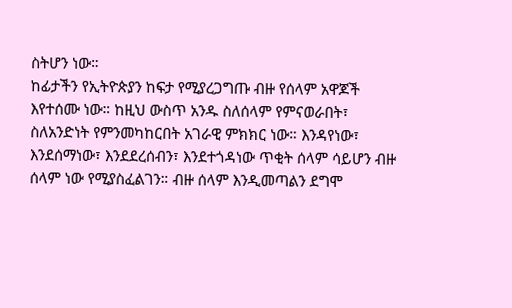ስትሆን ነው።
ከፊታችን የኢትዮጵያን ከፍታ የሚያረጋግጡ ብዙ የሰላም አዋጆች እየተሰሙ ነው። ከዚህ ውስጥ አንዱ ስለሰላም የምናወራበት፣ ስለአንድነት የምንመካከርበት አገራዊ ምክክር ነው። እንዳየነው፣ እንደሰማነው፣ እንደደረሰብን፣ እንደተጎዳነው ጥቂት ሰላም ሳይሆን ብዙ ሰላም ነው የሚያስፈልገን። ብዙ ሰላም እንዲመጣልን ደግሞ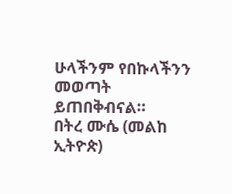ሁላችንም የበኩላችንን መወጣት ይጠበቅብናል።
በትረ ሙሴ (መልከ ኢትዮጵ)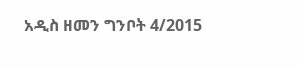አዲስ ዘመን ግንቦት 4/2015